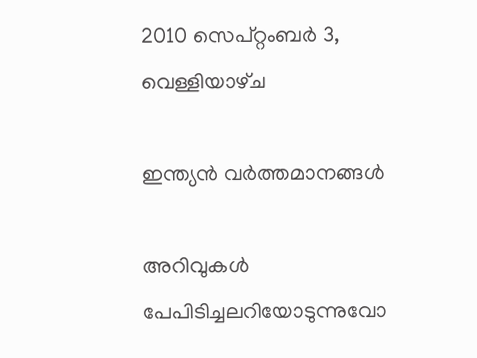2010 സെപ്റ്റംബർ 3, വെള്ളിയാഴ്‌ച

ഇന്ത്യൻ വർത്തമാനങ്ങൾ

അറിവുകൾ പേപിടിച്ചലറിയോടുന്നുവോ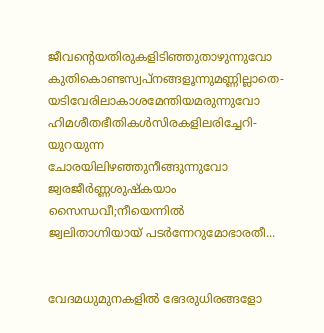ജീവന്റെയതിരുകളിടിഞ്ഞുതാഴുന്നുവോ
കുതികൊണ്ടസ്വപ്നങ്ങളൂന്നുമണ്ണില്ലാതെ-
യടിവേരിലാകാശമേന്തിയമരുന്നുവോ
ഹിമശീതഭീതികൾസിരകളിലരിച്ചേറി-
യുറയുന്ന ചോരയിലിഴഞ്ഞുനീങ്ങുന്നുവോ
ജ്വരജീർണ്ണശുഷ്കയാം സൈന്ധവീ;നീയെന്നിൽ
ജ്വലിതാഗ്നിയായ് പടർന്നേറുമോഭാരതീ...


വേദമധുമുനകളിൽ ഭേദരുധിരങ്ങളോ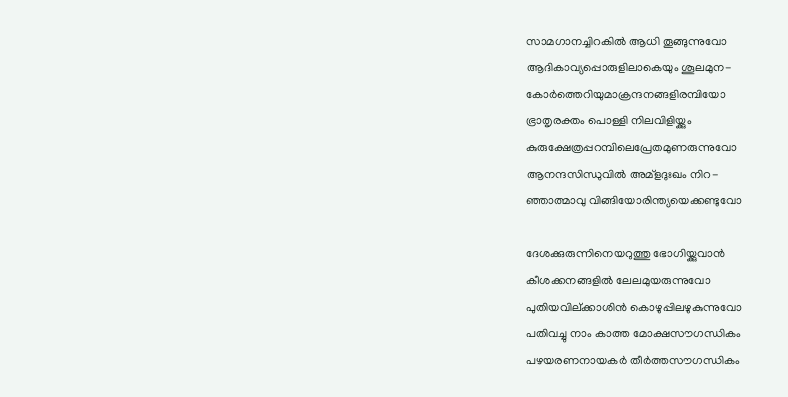സാമഗാനച്ചിറകിൽ ആധി തൂങ്ങുന്നുവോ
ആദികാവ്യപ്പൊരുളിലാകെയും ശൂലമുന-
കോർത്തെറിയുമാക്രന്ദനങ്ങളിരമ്പിയോ
ഭ്രാതൃരക്തം പൊള്ളി നിലവിളിയ്ക്കും
കുരുക്ഷേത്രപ്പറമ്പിലെപ്രേതമുണരുന്നുവോ
ആനന്ദസിന്ധുവിൽ അമ്ളദുഃഖം നിറ-
ഞ്ഞാത്മാവു വിങ്ങിയോരിന്ത്യയെക്കണ്ടുവോ

ദേശക്കുരുന്നിനെയറുത്തു ഭോഗിയ്ക്കുവാൻ
കീശക്കനങ്ങളിൽ ലേലമുയരുന്നുവോ
പുതിയവില്ക്കാശിൻ കൊഴുപ്പിലഴുകുന്നുവോ
പതിവച്ചു നാം കാത്ത മോക്ഷസൗഗന്ധികം
പഴയരണനായകർ തീർത്തസൗഗന്ധികം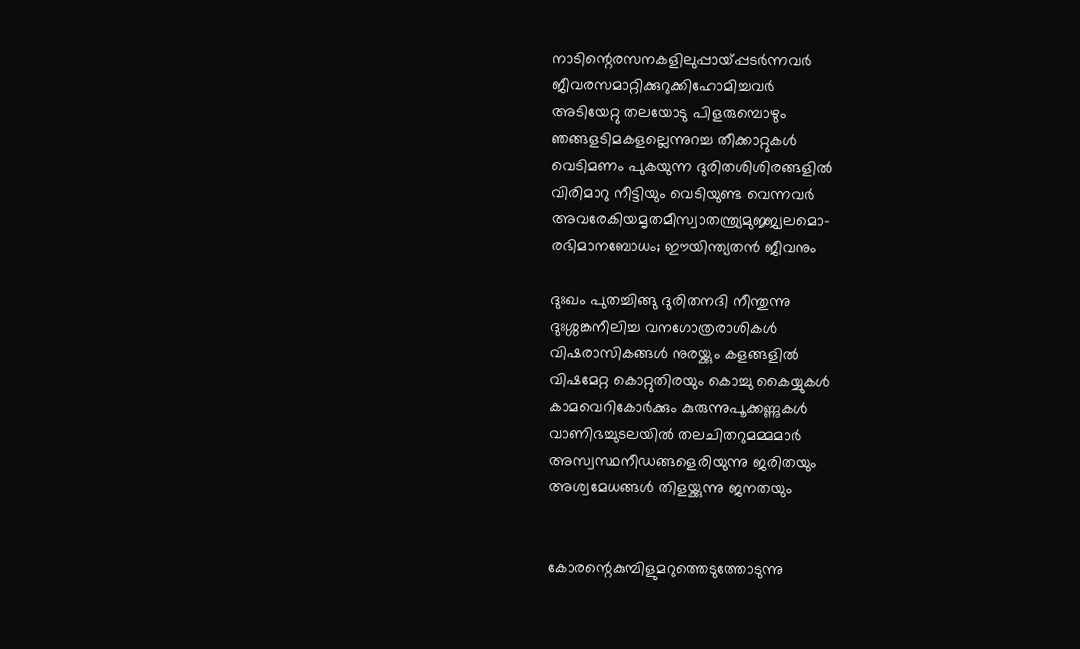നാടിന്റെരസനകളിലുപ്പായ്പ്പടർന്നവർ
ജീവരസമാറ്റിക്കുറുക്കിഹോമിച്ചവർ
അടിയേറ്റു തലയോടു പിളരുമ്പൊഴും
ഞങ്ങളടിമകളല്ലെന്നുറച്ച തീക്കാറ്റുകൾ
വെടിമണം പുകയുന്ന ദുരിതശിശിരങ്ങളിൽ
വിരിമാറു നീട്ടിയും വെടിയുണ്ട വെന്നവർ
അവരേകിയമൃതമീസ്വാതന്ത്ര്യമുജ്ജ്വലമൊ-
രഭിമാനബോധം; ഈയിന്ത്യതൻ ജീവനും

ദുഃഖം പുതച്ചിങ്ങു ദുരിതനദി നീന്തുന്നു
ദുഃശ്ശങ്കനീലിച്ച വനഗോത്രരാശികൾ
വിഷരാസികങ്ങൾ നുരയ്ക്കും കളങ്ങളിൽ
വിഷമേറ്റ കൊറ്റുതിരയും കൊച്ചു കൈയ്യുകൾ
കാമവെറികോർക്കും കുരുന്നുപൂക്കണ്ണുകൾ
വാണിഭച്ചുടലയിൽ തലചിതറുമമ്മമാർ
അസ്വസ്ഥനീഡങ്ങളെരിയുന്നു ജരിതയും
അശ്വമേധങ്ങൾ തിളയ്ക്കുന്നു ജനതയും


കോരന്റെകുമ്പിളുമറുത്തെടുത്തോടുന്നു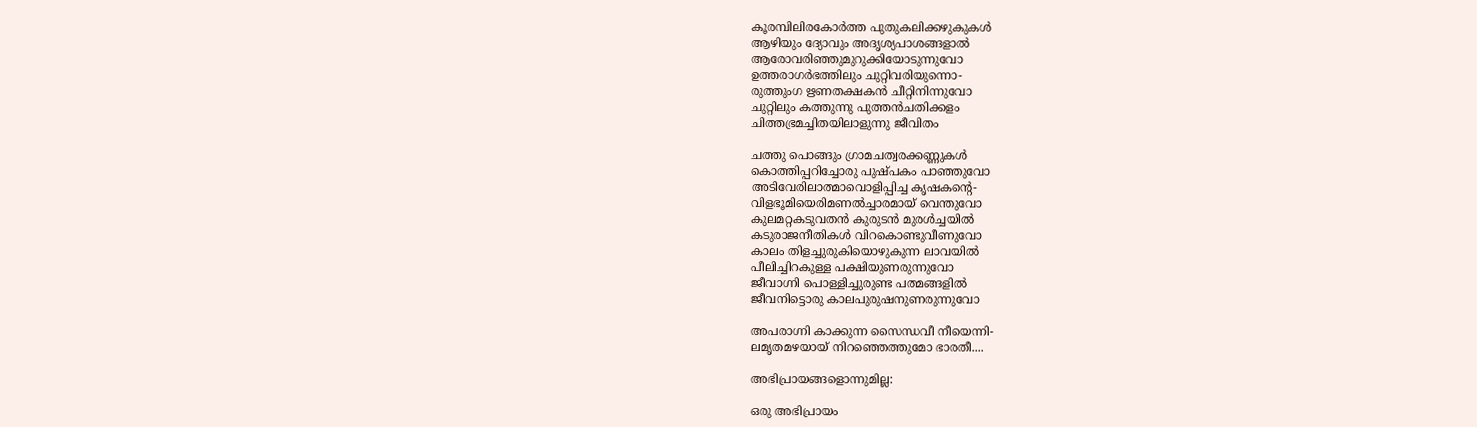കൂരമ്പിലിരകോർത്ത പുതുകലിക്കഴുകുകൾ
ആഴിയും ദ്യോവും അദൃശ്യപാശങ്ങളാൽ
ആരോവരിഞ്ഞുമുറുക്കിയോടുന്നുവോ
ഉത്തരാഗർഭത്തിലും ചുറ്റിവരിയുന്നൊ-
രുത്തുംഗ ഋണതക്ഷകൻ ചീറ്റിനിന്നുവോ
ചുറ്റിലും കത്തുന്നു പുത്തൻചതിക്കളം
ചിത്തഭ്രമച്ചിതയിലാളുന്നു ജീവിതം

ചത്തു പൊങ്ങും ഗ്രാമചത്വരക്കണ്ണുകൾ
കൊത്തിപ്പറിച്ചോരു പുഷ്പകം പാഞ്ഞുവോ
അടിവേരിലാത്മാവൊളിപ്പിച്ച കൃഷകന്റെ-
വിളഭൂമിയെരിമണൽച്ചാരമായ് വെന്തുവോ
കുലമറ്റകടുവതൻ കുരുടൻ മുരൾച്ചയിൽ
കടുരാജനീതികൾ വിറകൊണ്ടുവീണുവോ
കാലം തിളച്ചുരുകിയൊഴുകുന്ന ലാവയിൽ
പീലിച്ചിറകുള്ള പക്ഷിയുണരുന്നുവോ
ജീവാഗ്നി പൊള്ളിച്ചുരുണ്ട പത്മങ്ങളിൽ
ജീവനിട്ടൊരു കാലപുരുഷനുണരുന്നുവോ

അപരാഗ്നി കാക്കുന്ന സൈന്ധവീ നീയെന്നി-
ലമൃതമഴയായ് നിറഞ്ഞെത്തുമോ ഭാരതീ....

അഭിപ്രായങ്ങളൊന്നുമില്ല:

ഒരു അഭിപ്രായം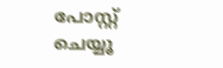പോസ്റ്റ് ചെയ്യൂ